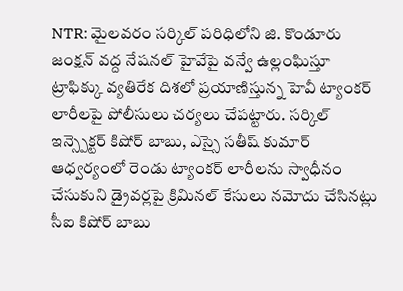NTR: మైలవరం సర్కిల్ పరిధిలోని జి. కొండూరు జంక్షన్ వద్ద నేషనల్ హైవేపై వన్వే ఉల్లంఘిస్తూ ట్రాఫిక్కు వ్యతిరేక దిశలో ప్రయాణిస్తున్న హెవీ ట్యాంకర్ లారీలపై పోలీసులు చర్యలు చేపట్టారు. సర్కిల్ ఇన్స్పెక్టర్ కిషోర్ బాబు, ఎస్సై సతీష్ కుమార్ ఆధ్వర్యంలో రెండు ట్యాంకర్ లారీలను స్వాధీనం చేసుకుని డ్రైవర్లపై క్రిమినల్ కేసులు నమోదు చేసినట్లు సీఐ కిషోర్ బాబు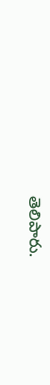తెలిపారు.